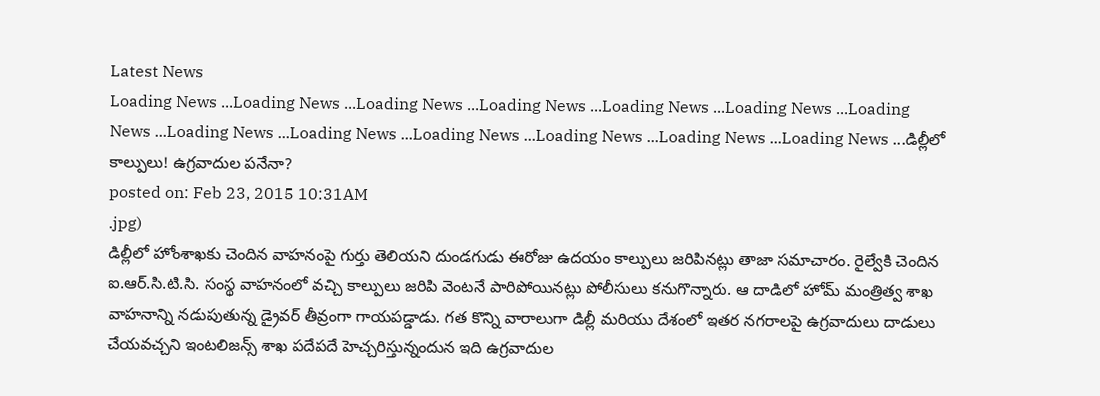Latest News
Loading News ...Loading News ...Loading News ...Loading News ...Loading News ...Loading News ...Loading News ...Loading News ...Loading News ...Loading News ...Loading News ...Loading News ...Loading News ...డిల్లీలో కాల్పులు! ఉగ్రవాదుల పనేనా?
posted on: Feb 23, 2015 10:31AM
.jpg)
డిల్లీలో హోంశాఖకు చెందిన వాహనంపై గుర్తు తెలియని దుండగుడు ఈరోజు ఉదయం కాల్పులు జరిపినట్లు తాజా సమాచారం. రైల్వేకి చెందిన ఐ.ఆర్.సి.టి.సి. సంస్థ వాహనంలో వచ్చి కాల్పులు జరిపి వెంటనే పారిపోయినట్లు పోలీసులు కనుగొన్నారు. ఆ దాడిలో హోమ్ మంత్రిత్వ శాఖ వాహనాన్ని నడుపుతున్న డ్రైవర్ తీవ్రంగా గాయపడ్డాడు. గత కొన్ని వారాలుగా డిల్లీ మరియు దేశంలో ఇతర నగరాలపై ఉగ్రవాదులు దాడులు చేయవచ్చని ఇంటలిజన్స్ శాఖ పదేపదే హెచ్చరిస్తున్నందున ఇది ఉగ్రవాదుల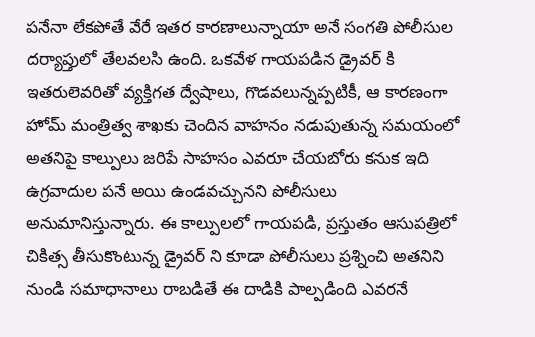పనేనా లేకపోతే వేరే ఇతర కారణాలున్నాయా అనే సంగతి పోలీసుల దర్యాప్తులో తేలవలసి ఉంది. ఒకవేళ గాయపడిన డ్రైవర్ కి ఇతరులెవరితో వ్యక్తిగత ద్వేషాలు, గొడవలున్నప్పటికీ, ఆ కారణంగా హోమ్ మంత్రిత్వ శాఖకు చెందిన వాహనం నడుపుతున్న సమయంలో అతనిపై కాల్పులు జరిపే సాహసం ఎవరూ చేయబోరు కనుక ఇది ఉగ్రవాదుల పనే అయి ఉండవచ్చునని పోలీసులు అనుమానిస్తున్నారు. ఈ కాల్పులలో గాయపడి, ప్రస్తుతం ఆసుపత్రిలో చికిత్స తీసుకొంటున్న డ్రైవర్ ని కూడా పోలీసులు ప్రశ్నించి అతనిని నుండి సమాధానాలు రాబడితే ఈ దాడికి పాల్పడింది ఎవరనే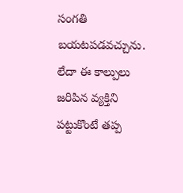సంగతి బయటపడవచ్చును. లేదా ఈ కాల్పులు జరిపిన వ్యక్తిని పట్టుకొంటే తప్ప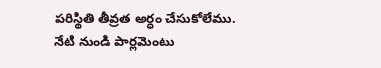పరిస్థితి తీవ్రత అర్ధం చేసుకోలేము. నేటి నుండి పార్లమెంటు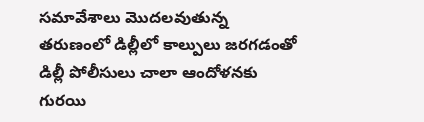సమావేశాలు మొదలవుతున్న తరుణంలో డిల్లీలో కాల్పులు జరగడంతో డిల్లీ పోలీసులు చాలా ఆందోళనకు గురయి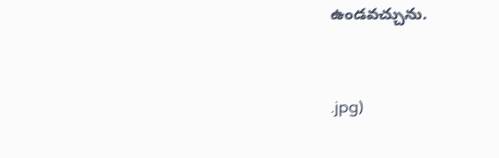ఉండవచ్చును.


.jpg)